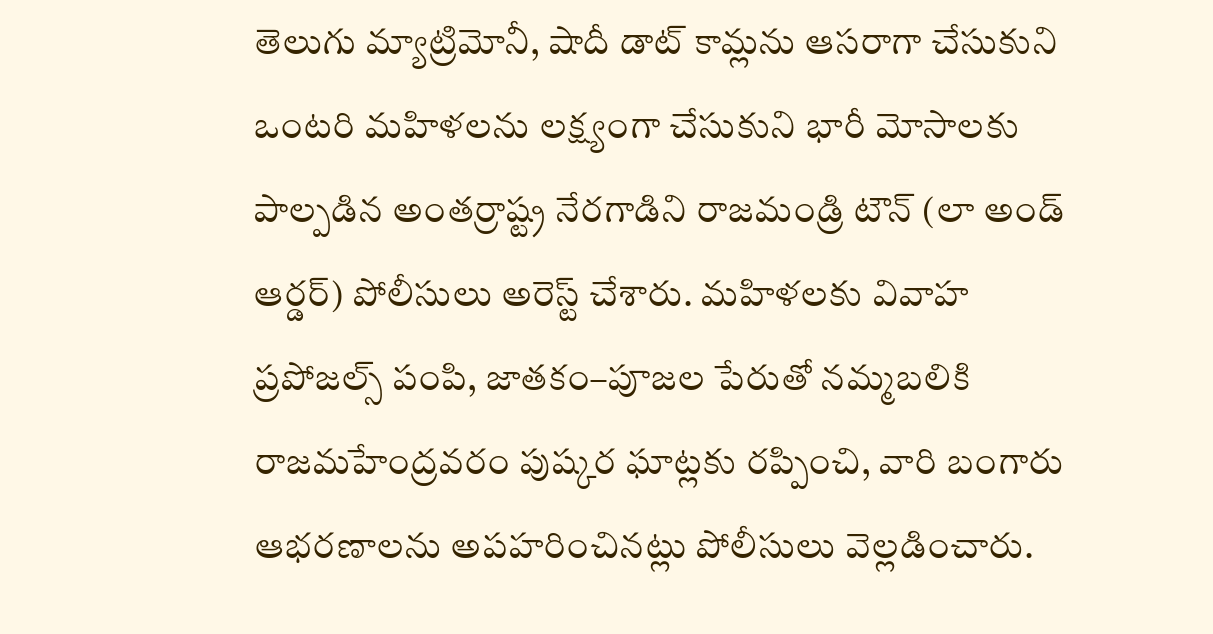తెలుగు మ్యాట్రిమోనీ, షాదీ డాట్ కామ్లను ఆసరాగా చేసుకుని ఒంటరి మహిళలను లక్ష్యంగా చేసుకుని భారీ మోసాలకు పాల్పడిన అంతర్రాష్ట్ర నేరగాడిని రాజమండ్రి టౌన్ (లా అండ్ ఆర్డర్) పోలీసులు అరెస్ట్ చేశారు. మహిళలకు వివాహ ప్రపోజల్స్ పంపి, జాతకం–పూజల పేరుతో నమ్మబలికి రాజమహేంద్రవరం పుష్కర ఘాట్లకు రప్పించి, వారి బంగారు ఆభరణాలను అపహరించినట్లు పోలీసులు వెల్లడించారు.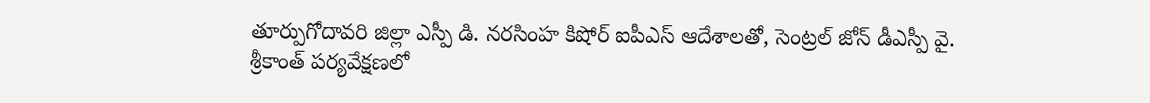తూర్పుగోదావరి జిల్లా ఎస్పీ డి. నరసింహ కిషోర్ ఐపీఎస్ ఆదేశాలతో, సెంట్రల్ జోన్ డీఎస్పీ వై. శ్రీకాంత్ పర్యవేక్షణలో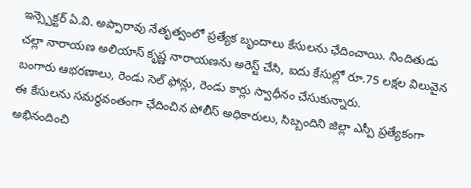ఇన్స్పెక్టర్ ఏ.వి. అప్పారావు నేతృత్వంలో ప్రత్యేక బృందాలు కేసులను ఛేదించాయి. నిందితుడు చల్లా నారాయణ అలియాస్ కృష్ణ నారాయణను అరెస్ట్ చేసి, ఐదు కేసుల్లో రూ.75 లక్షల విలువైన బంగారు ఆభరణాలు, రెండు సెల్ ఫోన్లు, రెండు కార్లు స్వాధీనం చేసుకున్నారు.
ఈ కేసులను సమర్థవంతంగా ఛేదించిన పోలీస్ అధికారులు, సిబ్బందిని జిల్లా ఎస్పీ ప్రత్యేకంగా అభినందించి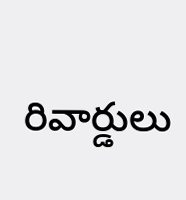రివార్డులు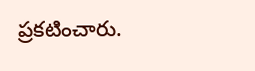ప్రకటించారు.